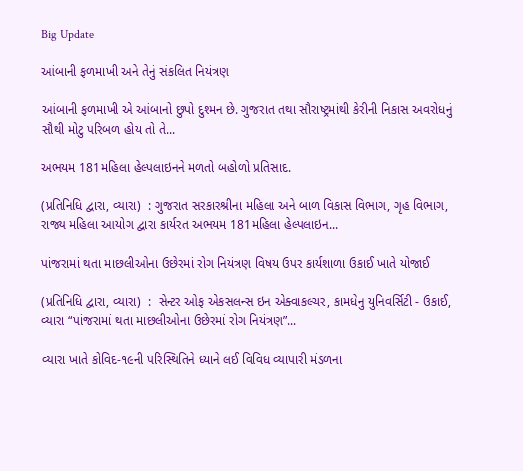Big Update

આંબાની ફળમાખી અને તેનું સંકલિત નિયંત્રણ

આંબાની ફળમાખી એ આંબાનો છુપો દુશ્મન છે. ગુજરાત તથા સૌરાષ્ટ્રમાંથી કેરીની નિકાસ અવરોધનું સૌથી મોટુ પરિબળ હોય તો તે...

અભયમ 181મહિલા હેલ્પલાઇનને મળતો બહોળો પ્રતિસાદ.

(પ્રતિનિધિ દ્વારા, વ્યારા)  : ગુજરાત સરકારશ્રીના મહિલા અને બાળ વિકાસ વિભાગ, ગૃહ વિભાગ, રાજ્ય મહિલા આયોગ દ્વારા કાર્યરત અભયમ 181મહિલા હેલ્પલાઇન...

પાંજરામાં થતા માછલીઓના ઉછેરમાં રોગ નિયંત્રણ વિષય ઉપર કાર્યશાળા ઉકાઈ ખાતે યોજાઈ

(પ્રતિનિધિ દ્વારા, વ્યારા)  :  સેન્ટર ઓફ એકસલન્સ ઇન એક્વાકલ્ચર, કામધેનુ યુનિવર્સિટી - ઉકાઈ, વ્યારા “પાંજરામાં થતા માછલીઓના ઉછેરમાં રોગ નિયંત્રણ”...

વ્યારા ખાતે કોવિદ-૧૯ની પરિસ્થિતિને ધ્યાને લઈ વિવિધ વ્યાપારી મંડળના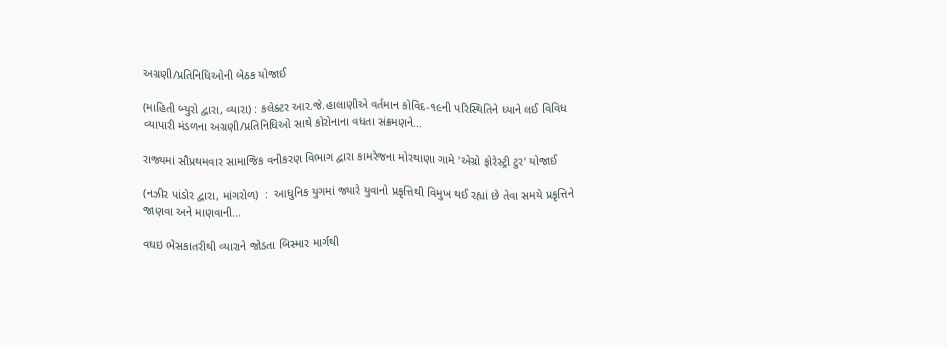અગ્રણી/પ્રતિનિધિઓની બેઠક યોજાઈ

(માહિતી બ્યુરો દ્વારા, વ્યારા) : કલેક્ટર આર.જે.હાલાણીએ વર્તમાન કોવિદ-૧૯ની પરિસ્થિતિને ધ્યાને લઈ વિવિધ વ્યાપારી મંડળના અગ્રણી/પ્રતિનિધિઓ સાથે કોરોનાના વધતા સંક્રમણને...

રાજ્યમાં સૌપ્રથમવાર સામાજિક વનીકરણ વિભાગ દ્વારા કામરેજના મોરથાણા ગામે ‘એગ્રો ફોરેસ્ટ્રી ટુર’ યોજાઈ

(નઝીર પાંડોર દ્વારા, માંગરોળ)  :  આધુનિક યુગમાં જ્યારે યુવાનો પ્રકૃત્તિથી વિમુખ થઈ રહ્યાં છે તેવા સમયે પ્રકૃત્તિને જાણવા અને માણવાની...

વઘઇ ભેંસકાતરીથી વ્યારાને જોડતા બિસ્માર માર્ગથી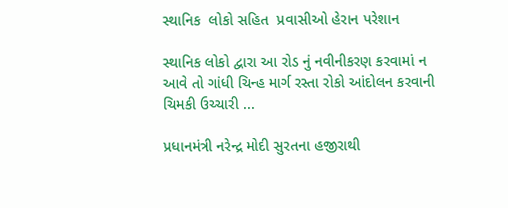સ્થાનિક  લોકો સહિત  પ્રવાસીઓ હેરાન પરેશાન

સ્થાનિક લોકો દ્વારા આ રોડ નું નવીનીકરણ કરવામાં ન આવે તો ગાંધી ચિન્હ માર્ગ રસ્તા રોકો આંદોલન કરવાની ચિમકી ઉચ્ચારી ...

પ્રધાનમંત્રી નરેન્દ્ર મોદી સુરતના હજીરાથી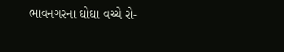ભાવનગરના ઘોઘા વચ્ચે રો-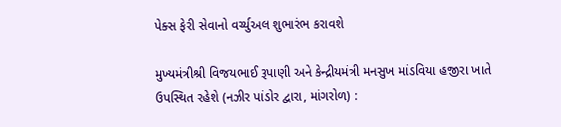પેક્સ ફેરી સેવાનો વર્ચ્યુઅલ શુભારંભ કરાવશે

મુખ્યમંત્રીશ્રી વિજયભાઈ રૂપાણી અને કેન્દ્રીયમંત્રી મનસુખ માંડવિયા હજીરા ખાતે ઉપસ્થિત રહેશે (નઝીર પાંડોર દ્વારા, માંગરોળ) :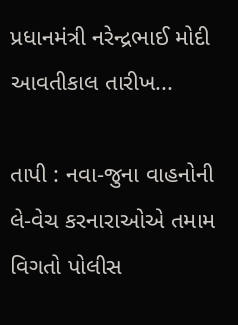પ્રધાનમંત્રી નરેન્દ્રભાઈ મોદી આવતીકાલ તારીખ...

તાપી : નવા-જુના વાહનોની લે-વેચ કરનારાઓએ તમામ વિગતો પોલીસ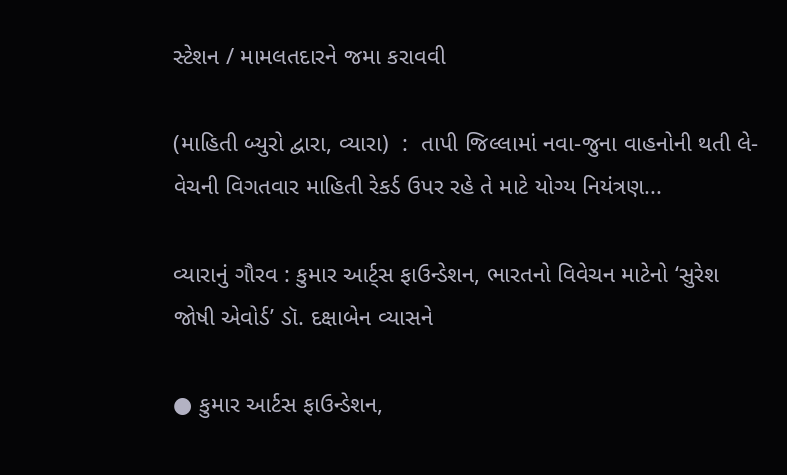સ્ટેશન / મામલતદારને જમા કરાવવી

(માહિતી બ્યુરો દ્વારા, વ્યારા)  :  તાપી જિલ્લામાં નવા-જુના વાહનોની થતી લે-વેચની વિગતવાર માહિતી રેકર્ડ ઉપર રહે તે માટે યોગ્ય નિયંત્રણ...

વ્યારાનું ગૌરવ : કુમાર આર્ટ્સ ફાઉન્ડેશન, ભારતનો વિવેચન માટેનો ‘સુરેશ જોષી એવોર્ડ’ ડૉ. દક્ષાબેન વ્યાસને

● કુમાર આર્ટસ ફાઉન્ડેશન,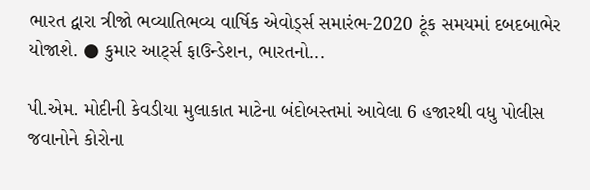ભારત દ્વારા ત્રીજો ભવ્યાતિભવ્ય વાર્ષિક એવોર્ડ્સ સમારંભ-2020 ટૂંક સમયમાં દબદબાભેર યોજાશે. ● કુમાર આર્ટ્સ ફાઉન્ડેશન, ભારતનો...

પી.એમ. મોદીની કેવડીયા મુલાકાત માટેના બંદોબસ્તમાં આવેલા 6 હજારથી વધુ પોલીસ જવાનોને કોરોના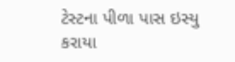ટેસ્ટના પીળા પાસ ઇસ્યુ કરાયા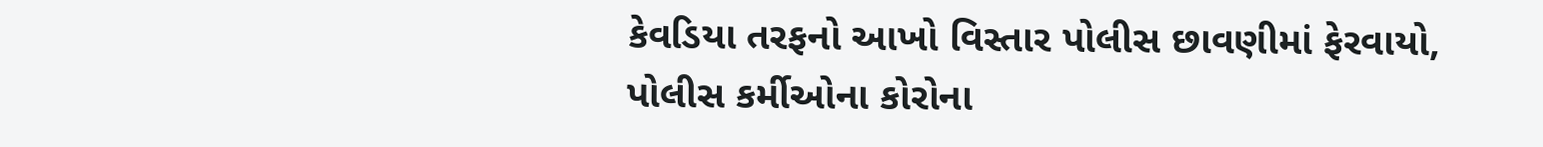કેવડિયા તરફનો આખો વિસ્તાર પોલીસ છાવણીમાં ફેરવાયો, પોલીસ કર્મીઓના કોરોના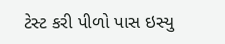ટેસ્ટ કરી પીળો પાસ ઇસ્યુ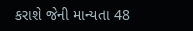કરાશે જેની માન્યતા 48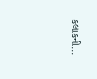કલાકની...